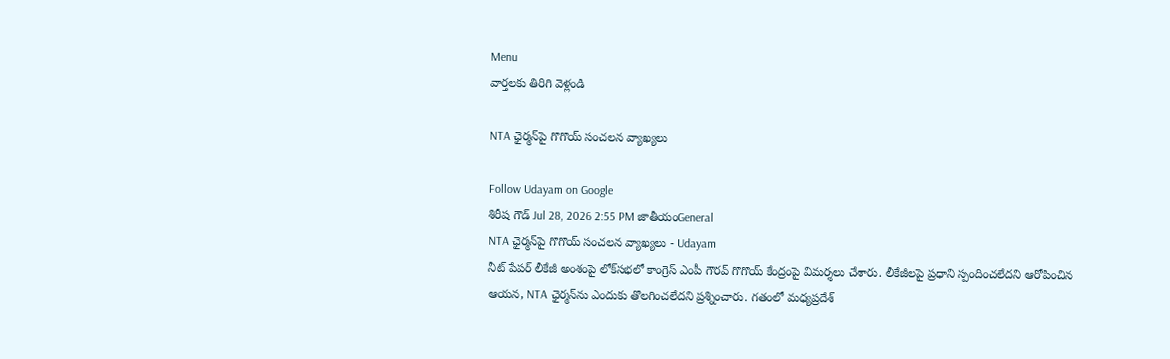Menu
వార్తలకు తిరిగి వెళ్లండి

NTA ఛైర్మన్‌పై గొగొయ్ సంచలన వ్యాఖ్యలు

Follow Udayam on Google
శిరీష గౌడ్ Jul 28, 2026 2:55 PM జాతీయంGeneral
NTA ఛైర్మన్‌పై గొగొయ్ సంచలన వ్యాఖ్యలు - Udayam
నీట్ పేపర్ లీకేజీ అంశంపై లోక్‌సభలో కాంగ్రెస్ ఎంపీ గౌరవ్ గొగొయ్ కేంద్రంపై విమర్శలు చేశారు. లీకేజీలపై ప్రధాని స్పందించలేదని ఆరోపించిన ఆయన, NTA ఛైర్మన్‌ను ఎందుకు తొలగించలేదని ప్రశ్నించారు. గతంలో మధ్యప్రదేశ్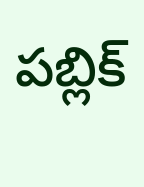పబ్లిక్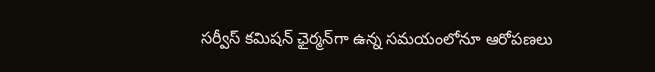సర్వీస్ కమిషన్ ఛైర్మన్‌గా ఉన్న సమయంలోనూ ఆరోపణలు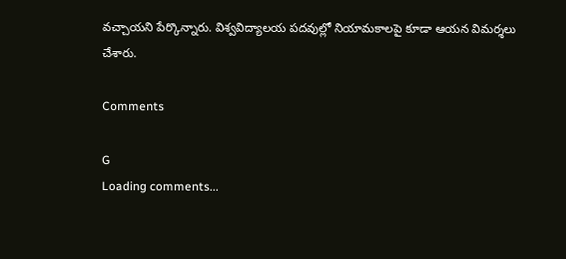వచ్చాయని పేర్కొన్నారు. విశ్వవిద్యాలయ పదవుల్లో నియామకాలపై కూడా ఆయన విమర్శలు చేశారు.

Comments

G
Loading comments...